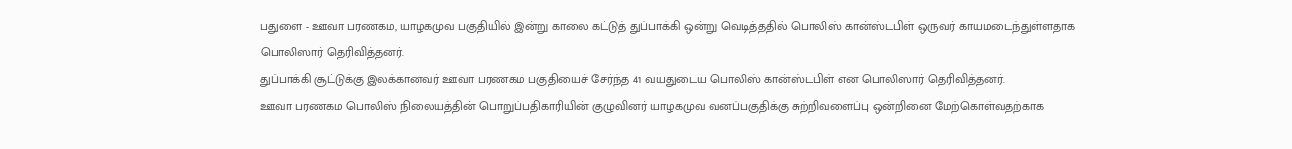பதுளை - ஊவா பரணகம, யாழகமுவ பகுதியில் இன்று காலை கட்டுத் துப்பாக்கி ஒன்று வெடித்ததில் பொலிஸ் கான்ஸ்டபிள் ஒருவர் காயமடைந்துள்ளதாக பொலிஸார் தெரிவித்தனர்.
துப்பாக்கி சூட்டுக்கு இலக்கானவர் ஊவா பரணகம பகுதியைச் சேர்ந்த 41 வயதுடைய பொலிஸ் கான்ஸ்டபிள் என பொலிஸார் தெரிவித்தனர்.
ஊவா பரணகம பொலிஸ் நிலையத்தின் பொறுப்பதிகாரியின் குழுவினர் யாழகமுவ வனப்பகுதிக்கு சுற்றிவளைப்பு ஒன்றினை மேற்கொள்வதற்காக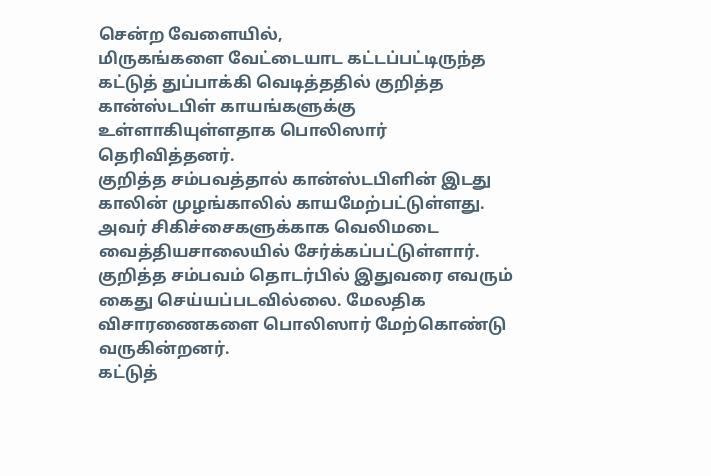சென்ற வேளையில்,
மிருகங்களை வேட்டையாட கட்டப்பட்டிருந்த கட்டுத் துப்பாக்கி வெடித்ததில் குறித்த கான்ஸ்டபிள் காயங்களுக்கு உள்ளாகியுள்ளதாக பொலிஸார் தெரிவித்தனர்.
குறித்த சம்பவத்தால் கான்ஸ்டபிளின் இடது காலின் முழங்காலில் காயமேற்பட்டுள்ளது. அவர் சிகிச்சைகளுக்காக வெலிமடை வைத்தியசாலையில் சேர்க்கப்பட்டுள்ளார்.
குறித்த சம்பவம் தொடர்பில் இதுவரை எவரும் கைது செய்யப்படவில்லை. மேலதிக விசாரணைகளை பொலிஸார் மேற்கொண்டு வருகின்றனர்.
கட்டுத்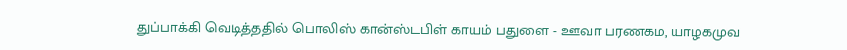துப்பாக்கி வெடித்ததில் பொலிஸ் கான்ஸ்டபிள் காயம் பதுளை - ஊவா பரணகம, யாழகமுவ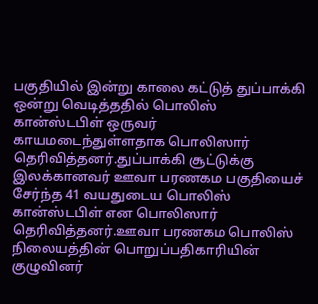பகுதியில் இன்று காலை கட்டுத் துப்பாக்கி ஒன்று வெடித்ததில் பொலிஸ் கான்ஸ்டபிள் ஒருவர் காயமடைந்துள்ளதாக பொலிஸார் தெரிவித்தனர்.துப்பாக்கி சூட்டுக்கு இலக்கானவர் ஊவா பரணகம பகுதியைச் சேர்ந்த 41 வயதுடைய பொலிஸ் கான்ஸ்டபிள் என பொலிஸார் தெரிவித்தனர்.ஊவா பரணகம பொலிஸ் நிலையத்தின் பொறுப்பதிகாரியின் குழுவினர்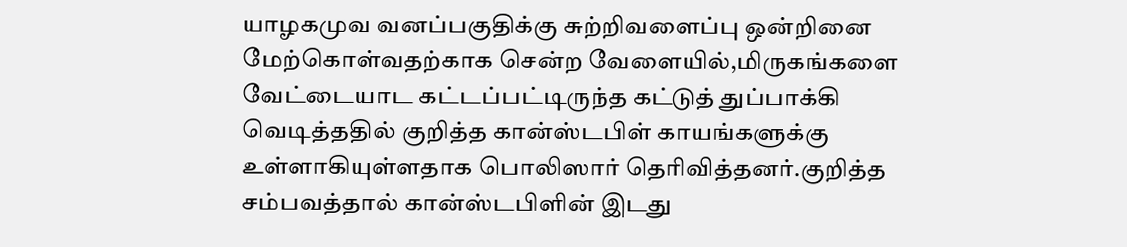யாழகமுவ வனப்பகுதிக்கு சுற்றிவளைப்பு ஒன்றினை மேற்கொள்வதற்காக சென்ற வேளையில்,மிருகங்களை வேட்டையாட கட்டப்பட்டிருந்த கட்டுத் துப்பாக்கி வெடித்ததில் குறித்த கான்ஸ்டபிள் காயங்களுக்கு உள்ளாகியுள்ளதாக பொலிஸார் தெரிவித்தனர்.குறித்த சம்பவத்தால் கான்ஸ்டபிளின் இடது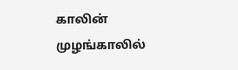காலின் முழங்காலில்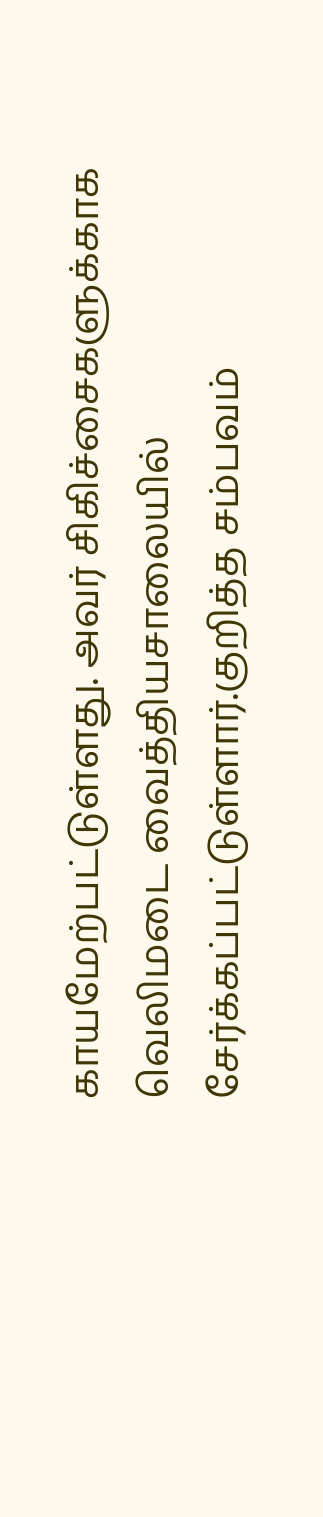காயமேற்பட்டுள்ளது. அவர் சிகிச்சைகளுக்காக வெலிமடை வைத்தியசாலையில் சேர்க்கப்பட்டுள்ளார்.குறித்த சம்பவம்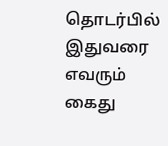தொடர்பில் இதுவரை எவரும் கைது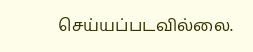செய்யப்படவில்லை.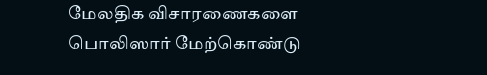மேலதிக விசாரணைகளை பொலிஸார் மேற்கொண்டு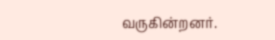வருகின்றனர்.